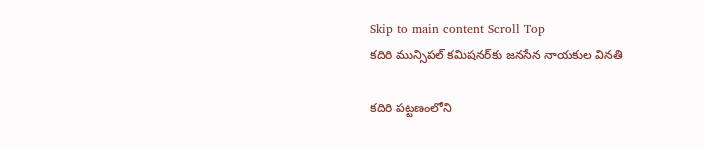Skip to main content Scroll Top
కదిరి మున్సిపల్ కమిషనర్‌కు జనసేన నాయకుల వినతి

కదిరి పట్టణంలోని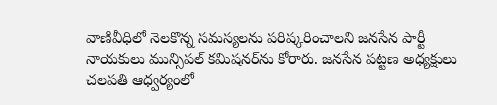వాణివీధిలో నెలకొన్న సమస్యలను పరిష్కరించాలని జనసేన పార్టీ నాయకులు మున్సిపల్ కమిషనర్‌ను కోరారు. జనసేన పట్టణ అధ్యక్షులు చలపతి ఆధ్వర్యంలో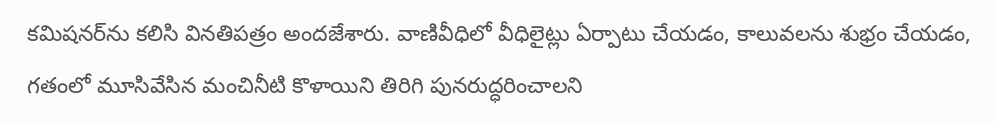కమిషనర్‌ను కలిసి వినతిపత్రం అందజేశారు. వాణివీధిలో వీధిలైట్లు ఏర్పాటు చేయడం, కాలువలను శుభ్రం చేయడం, గతంలో మూసివేసిన మంచినీటి కొళాయిని తిరిగి పునరుద్ధరించాలని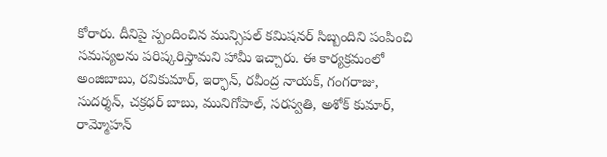కోరారు. దీనిపై స్పందించిన మున్సిపల్ కమిషనర్ సిబ్బందిని పంపించి సమస్యలను పరిష్కరిస్తామని హామీ ఇచ్చారు. ఈ కార్యక్రమంలో అంజిబాబు, రవికుమార్, ఇర్ఫాన్, రవీంద్ర నాయక్, గంగరాజు, సుదర్శన్, చక్రధర్ బాబు, మునిగోపాల్, సరస్వతి, అశోక్ కుమార్, రామ్మోహన్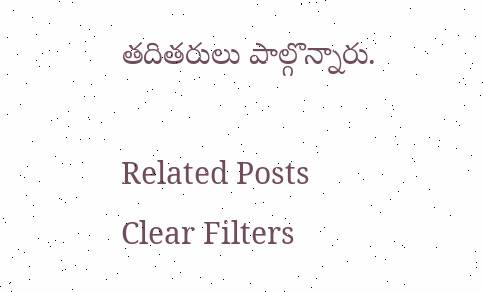తదితరులు పాల్గొన్నారు.

Related Posts
Clear Filters